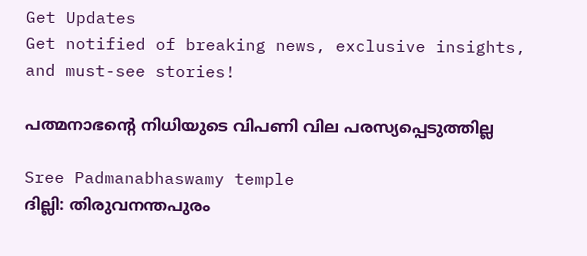Get Updates
Get notified of breaking news, exclusive insights, and must-see stories!

പത്മനാഭന്റെ നിധിയുടെ വിപണി വില പരസ്യപ്പെടുത്തില്ല

Sree Padmanabhaswamy temple
ദില്ലി: തിരുവനന്തപുരം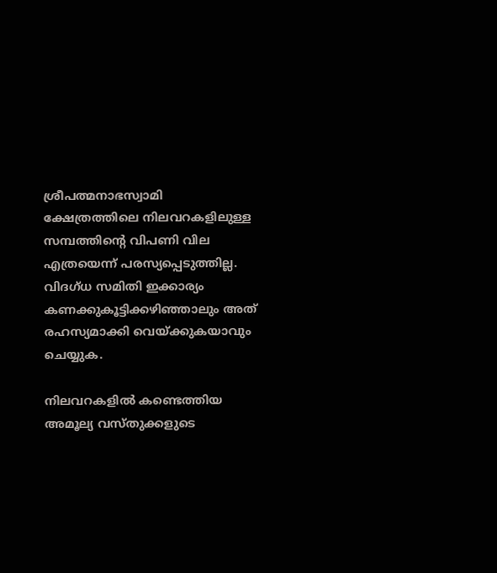ശ്രീപത്മനാഭസ്വാമി ക്ഷേത്രത്തിലെ നിലവറകളിലുള്ള സമ്പത്തിന്റെ വിപണി വില എത്രയെന്ന് പരസ്യപ്പെടുത്തില്ല. വിദഗ്ധ സമിതി ഇക്കാര്യം കണക്കുകൂട്ടിക്കഴിഞ്ഞാലും അത് രഹസ്യമാക്കി വെയ്ക്കുകയാവും ചെയ്യുക.

നിലവറകളില്‍ കണ്ടെത്തിയ അമൂല്യ വസ്തുക്കളുടെ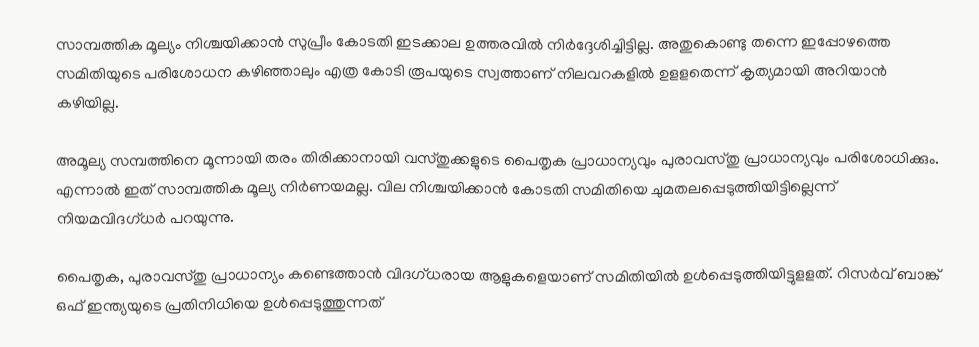സാമ്പത്തിക മൂല്യം നിശ്ചയിക്കാന്‍ സുപ്രീം കോടതി ഇടക്കാല ഉത്തരവില്‍ നിര്‍ദ്ദേശിച്ചിട്ടില്ല. അതുകൊണ്ടു തന്നെ ഇപ്പോഴത്തെ സമിതിയുടെ പരിശോധന കഴിഞ്ഞാലും എത്ര കോടി രൂപയുടെ സ്വത്താണ് നിലവറകളില്‍ ഉളളതെന്ന് കൃത്യമായി അറിയാന്‍ കഴിയില്ല.

അമൂല്യ സമ്പത്തിനെ മൂന്നായി തരം തിരിക്കാനായി വസ്തുക്കളുടെ പൈതൃക പ്രാധാന്യവും പുരാവസ്തു പ്രാധാന്യവും പരിശോധിക്കും. എന്നാല്‍ ഇത് സാമ്പത്തിക മൂല്യ നിര്‍ണയമല്ല. വില നിശ്ചയിക്കാന്‍ കോടതി സമിതിയെ ചുമതലപ്പെടുത്തിയിട്ടില്ലെന്ന് നിയമവിദഗ്ധര്‍ പറയുന്നു.

പൈതൃക, പുരാവസ്തു പ്രാധാന്യം കണ്ടെത്താന്‍ വിദഗ്ധരായ ആളുകളെയാണ് സമിതിയില്‍ ഉള്‍പ്പെടുത്തിയിട്ടുളളത്. റിസര്‍വ് ബാങ്ക് ഒഫ് ഇന്ത്യയുടെ പ്രതിനിധിയെ ഉള്‍പ്പെടുത്തുന്നത്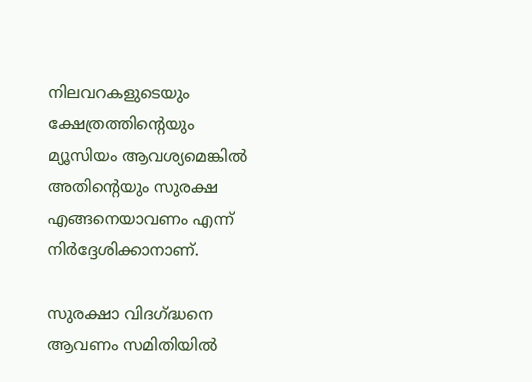നിലവറകളുടെയും ക്ഷേത്രത്തിന്റെയും മ്യൂസിയം ആവശ്യമെങ്കില്‍ അതിന്റെയും സുരക്ഷ എങ്ങനെയാവണം എന്ന് നിര്‍ദ്ദേശിക്കാനാണ്.

സുരക്ഷാ വിദഗ്ദ്ധനെ ആവണം സമിതിയില്‍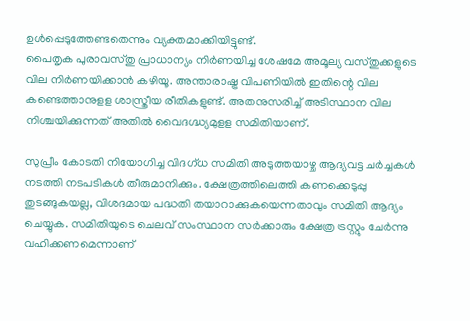ഉള്‍പ്പെടുത്തേണ്ടതെന്നും വ്യക്തമാക്കിയിട്ടുണ്ട്.
പൈതൃക പുരാവസ്തു പ്രാധാന്യം നിര്‍ണയിച്ച ശേഷമേ അമൂല്യ വസ്തുക്കളുടെ വില നിര്‍ണയിക്കാന്‍ കഴിയൂ. അന്താരാഷ്ട്ര വിപണിയില്‍ ഇതിന്റെ വില കണ്ടെത്താനുളള ശാസ്ത്രീയ രീതികളുണ്ട്. അതനുസരിച്ച് അടിസ്ഥാന വില നിശ്ചയിക്കുന്നത് അതില്‍ വൈദഗ്ദ്ധ്യമുളള സമിതിയാണ്.

സുപ്രീം കോടതി നിയോഗിച്ച വിദഗ്ധ സമിതി അടുത്തയാഴ്ച ആദ്യവട്ട ചര്‍ച്ചകള്‍ നടത്തി നടപടികള്‍ തീരുമാനിക്കും. ക്ഷേത്രത്തിലെത്തി കണക്കെടുപ്പു തുടങ്ങുകയല്ല, വിശദമായ പദ്ധതി തയാറാക്കുകയെന്നതാവും സമിതി ആദ്യം ചെയ്യുക. സമിതിയുടെ ചെലവ് സംസ്ഥാന സര്‍ക്കാരും ക്ഷേത്ര ട്രസ്റ്റും ചേര്‍ന്നു വഹിക്കണമെന്നാണ്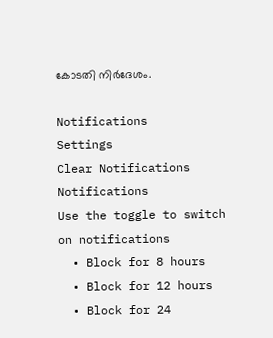കോടതി നിര്‍ദേശം.

Notifications
Settings
Clear Notifications
Notifications
Use the toggle to switch on notifications
  • Block for 8 hours
  • Block for 12 hours
  • Block for 24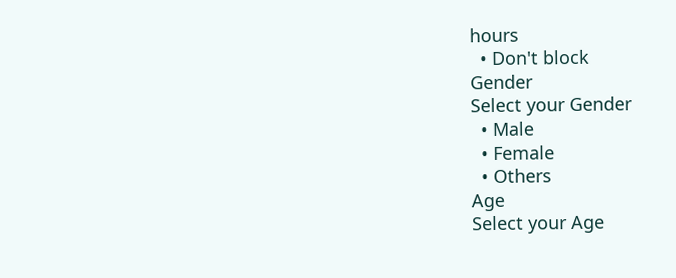hours
  • Don't block
Gender
Select your Gender
  • Male
  • Female
  • Others
Age
Select your Age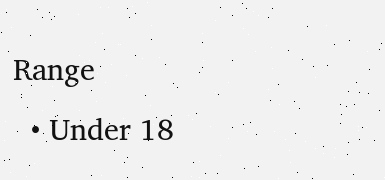Range
  • Under 18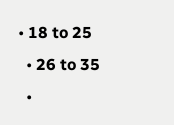• 18 to 25
  • 26 to 35
  •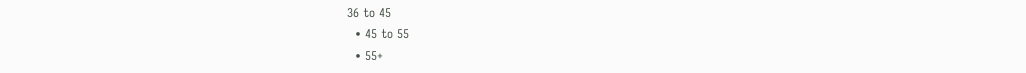36 to 45
  • 45 to 55
  • 55+